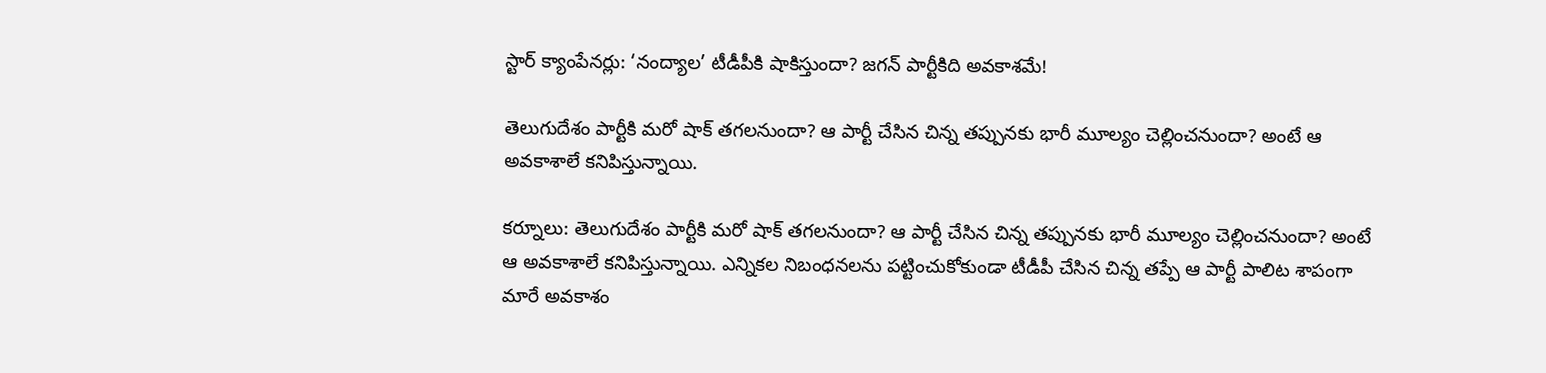స్టార్ క్యాంపేనర్లు: ‘నంద్యాల’ టీడీపీకి షాకిస్తుందా? జగన్‌ పార్టీకిది అవకాశమే!

తెలుగుదేశం పార్టీకి మరో షాక్ తగలనుందా? ఆ పార్టీ చేసిన చిన్న తప్పునకు భారీ మూల్యం చెల్లించనుందా? అంటే ఆ అవకాశాలే కనిపిస్తున్నాయి.

కర్నూలు: తెలుగుదేశం పార్టీకి మరో షాక్ తగలనుందా? ఆ పార్టీ చేసిన చిన్న తప్పునకు భారీ మూల్యం చెల్లించనుందా? అంటే ఆ అవకాశాలే కనిపిస్తున్నాయి. ఎన్నికల నిబంధనలను పట్టించుకోకుండా టీడీపీ చేసిన చిన్న తప్పే ఆ పార్టీ పాలిట శాపంగా మారే అవకాశం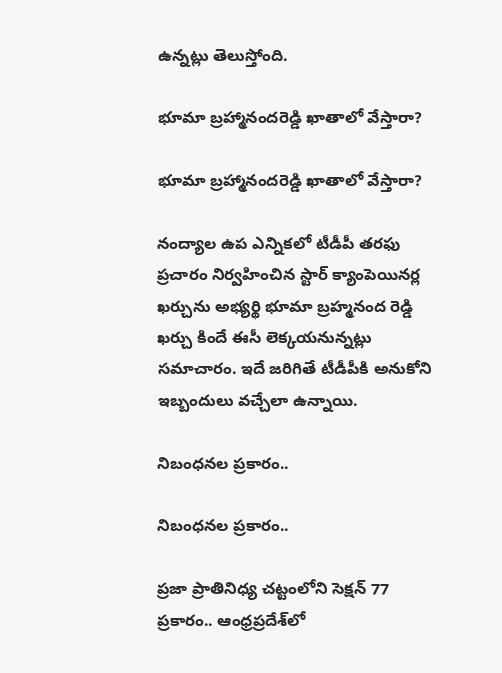ఉన్నట్లు తెలుస్తోంది.

భూమా బ్రహ్మానందరెడ్డి ఖాతాలో వేస్తారా?

భూమా బ్రహ్మానందరెడ్డి ఖాతాలో వేస్తారా?

నంద్యాల ఉప ఎన్నికలో టీడీపీ తరఫు ప్రచారం నిర్వహించిన స్టార్‌ క్యాంపెయినర్ల ఖర్చును అభ్యర్థి భూమా బ్రహ్మనంద రెడ్డి ఖర్చు కిందే ఈసీ లెక్కయనున్నట్లు సమాచారం. ఇదే జరిగితే టీడీపీకి అనుకోని ఇబ్బందులు వచ్చేలా ఉన్నాయి.

నిబంధనల ప్రకారం..

నిబంధనల ప్రకారం..

ప్రజా ప్రాతినిధ్య చట్టంలోని సెక్షన్‌ 77 ప్రకారం.. ఆంధ్రప్రదేశ్‌లో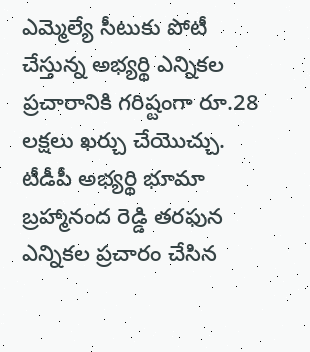ఎమ్మెల్యే సీటుకు పోటీ చేస్తున్న అభ్యర్థి ఎన్నికల ప్రచారానికి గరిష్టంగా రూ.28 లక్షలు ఖర్చు చేయొచ్చు. టీడీపీ అభ్యర్థి భూమా బ్రహ్మానంద రెడ్డి తరఫున ఎన్నికల ప్రచారం చేసిన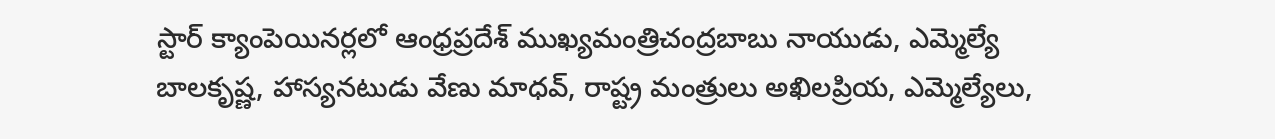స్టార్‌ క్యాంపెయినర్లలో ఆంధ్రప్రదేశ్‌ ముఖ్యమంత్రిచంద్రబాబు నాయుడు, ఎమ్మెల్యే బాలకృష్ణ, హాస్యనటుడు వేణు మాధవ్‌, రాష్ట్ర మంత్రులు అఖిలప్రియ, ఎమ్మెల్యేలు,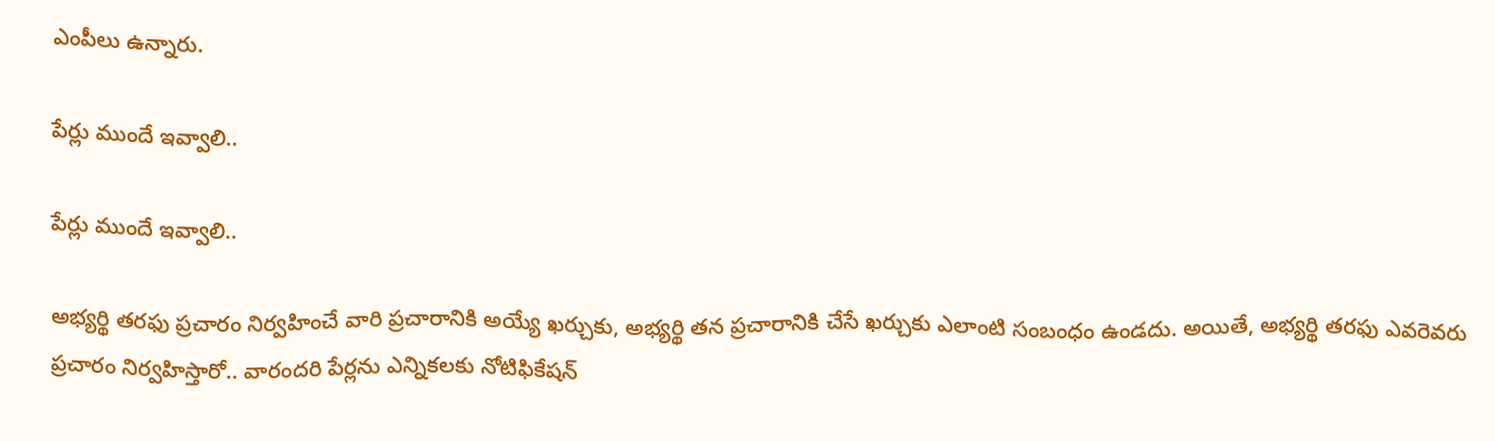ఎంపీలు ఉన్నారు.

పేర్లు ముందే ఇవ్వాలి..

పేర్లు ముందే ఇవ్వాలి..

అభ్యర్థి తరఫు ప్రచారం నిర్వహించే వారి ప్రచారానికి అయ్యే ఖర్చుకు, అభ్యర్థి తన ప్రచారానికి చేసే ఖర్చుకు ఎలాంటి సంబంధం ఉండదు. అయితే, అభ్యర్థి తరఫు ఎవరెవరు ప్రచారం నిర్వహిస్తారో.. వారందరి పేర్లను ఎన్నికలకు నోటిఫికేషన్‌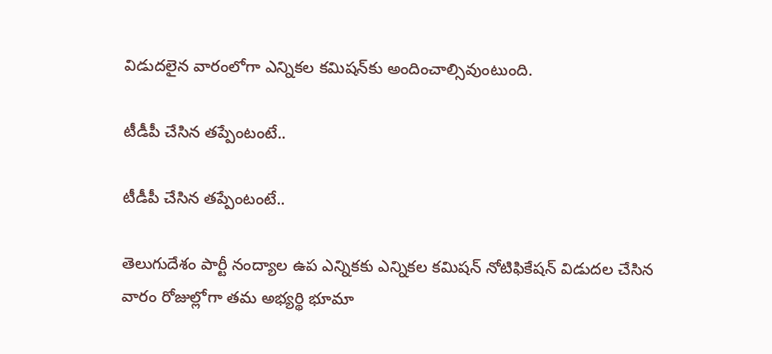విడుదలైన వారంలోగా ఎన్నికల కమిషన్‌కు అందించాల్సివుంటుంది.

టీడీపీ చేసిన తప్పేంటంటే..

టీడీపీ చేసిన తప్పేంటంటే..

తెలుగుదేశం పార్టీ నంద్యాల ఉప ఎన్నికకు ఎన్నికల కమిషన్‌ నోటిఫికేషన్‌ విడుదల చేసిన వారం రోజుల్లోగా తమ అభ్యర్థి భూమా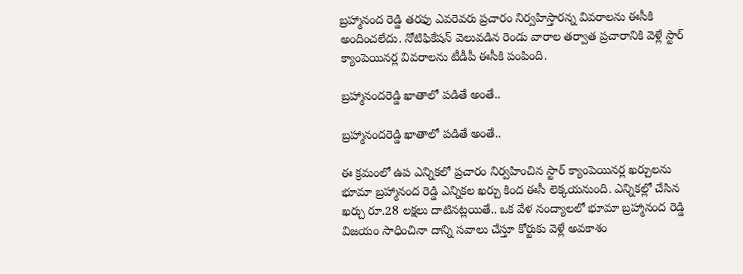బ్రహ్మానంద రెడ్డి తరఫు ఎవరెవరు ప్రచారం నిర్వహిస్తారన్న వివరాలను ఈసీకి అందించలేదు. నోటిఫికేషన్‌ వెలువడిన రెండు వారాల తర్వాత ప్రచారానికి వెళ్లే స్టార్ క్యాంపెయినర్ల వివరాలను టీడీపీ ఈసీకి పంపింది.

బ్రహ్మానందరెడ్డి ఖాతాలో పడితే అంతే..

బ్రహ్మానందరెడ్డి ఖాతాలో పడితే అంతే..

ఈ క్రమంలో ఉప ఎన్నికలో ప్రచారం నిర్వహించిన స్టార్‌ క్యాంపెయినర్ల ఖర్చులను భూమా బ్రహ్మానంద రెడ్డి ఎన్నికల ఖర్చు కింద ఈసీ లెక్కయనుంది. ఎన్నికల్లో చేసిన ఖర్చు రూ.28 లక్షలు దాటినట్లయితే.. ఒక వేళ నంద్యాలలో భూమా బ్రహ్మానంద రెడ్డి విజయం సాధించినా దాన్ని సవాలు చేస్తూ కోర్టుకు వెళ్లే అవకాశం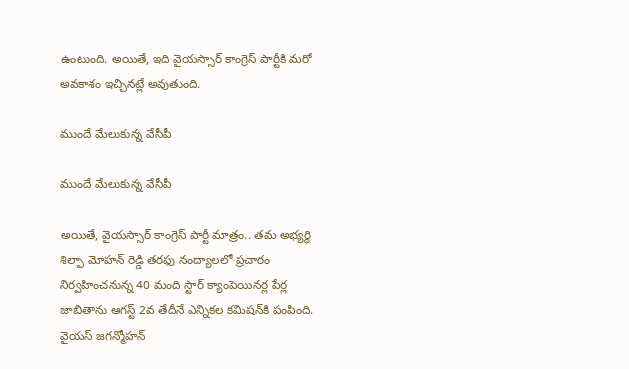ఉంటుంది. అయితే, ఇది వైయస్సార్ కాంగ్రెస్ పార్టీకి మరో అవకాశం ఇచ్చినట్లే అవుతుంది.

ముందే మేలుకున్న వేసీపీ

ముందే మేలుకున్న వేసీపీ

అయితే, వైయస్సార్ కాంగ్రెస్ పార్టీ మాత్రం.. తమ అభ్యర్థి శిల్పా మోహన్‌ రెడ్డి తరఫు నంద్యాలలో ప్రచారం నిర్వహించనున్న 40 మంది స్టార్ క్యాంపెయినర్ల పేర్ల జాబితాను ఆగస్ట్‌ 2వ తేదీనే ఎన్నికల కమిషన్‌కి పంపింది. వైయస్ జగన్మోహన్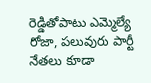రెడ్డితోపాటు ఎమ్మెల్యే రోజా, పలువురు పార్టీ నేతలు కూడా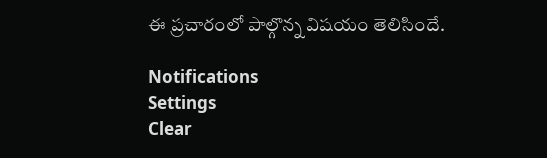ఈ ప్రచారంలో పాల్గొన్న విషయం తెలిసిందే.

Notifications
Settings
Clear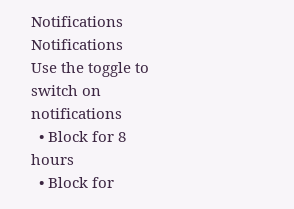Notifications
Notifications
Use the toggle to switch on notifications
  • Block for 8 hours
  • Block for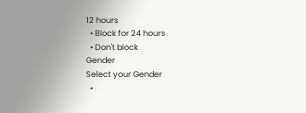12 hours
  • Block for 24 hours
  • Don't block
Gender
Select your Gender
  •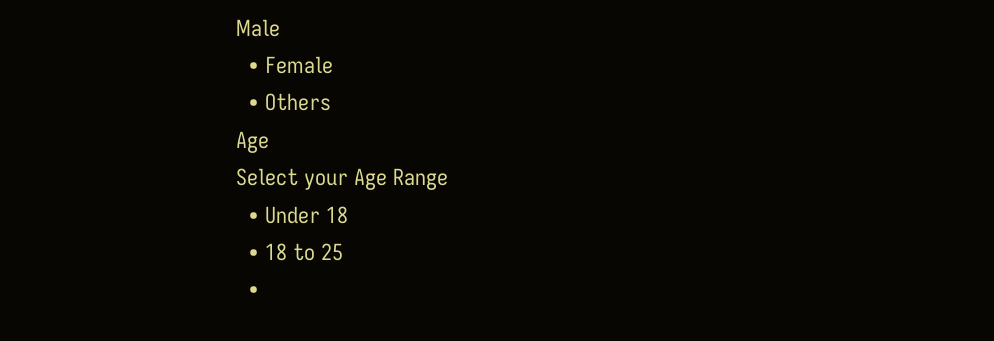Male
  • Female
  • Others
Age
Select your Age Range
  • Under 18
  • 18 to 25
  •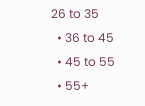26 to 35
  • 36 to 45
  • 45 to 55
  • 55+